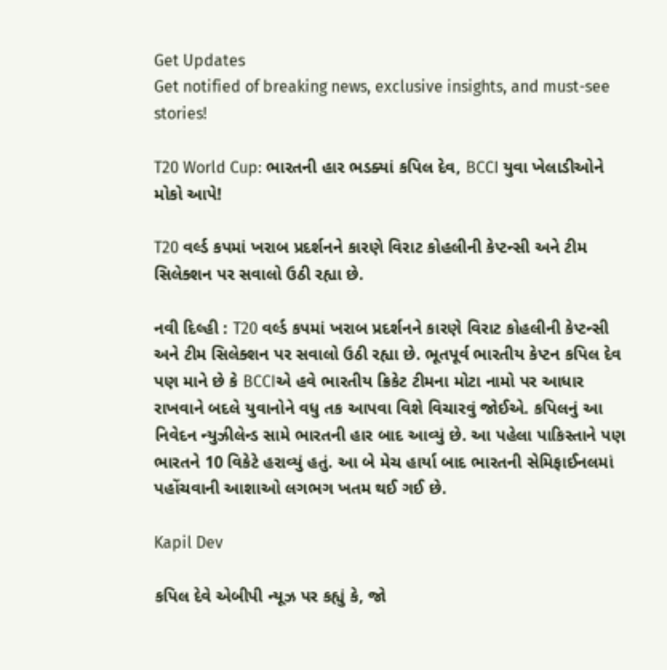Get Updates
Get notified of breaking news, exclusive insights, and must-see stories!

T20 World Cup: ભારતની હાર ભડક્યાં કપિલ દેવ, BCCI યુવા ખેલાડીઓને મોકો આપે!

T20 વર્લ્ડ કપમાં ખરાબ પ્રદર્શનને કારણે વિરાટ કોહલીની કેપ્ટન્સી અને ટીમ સિલેક્શન પર સવાલો ઉઠી રહ્યા છે.

નવી દિલ્હી : T20 વર્લ્ડ કપમાં ખરાબ પ્રદર્શનને કારણે વિરાટ કોહલીની કેપ્ટન્સી અને ટીમ સિલેક્શન પર સવાલો ઉઠી રહ્યા છે. ભૂતપૂર્વ ભારતીય કેપ્ટન કપિલ દેવ પણ માને છે કે BCCIએ હવે ભારતીય ક્રિકેટ ટીમના મોટા નામો પર આધાર રાખવાને બદલે યુવાનોને વધુ તક આપવા વિશે વિચારવું જોઈએ. કપિલનું આ નિવેદન ન્યુઝીલેન્ડ સામે ભારતની હાર બાદ આવ્યું છે. આ પહેલા પાકિસ્તાને પણ ભારતને 10 વિકેટે હરાવ્યું હતું. આ બે મેચ હાર્યા બાદ ભારતની સેમિફાઈનલમાં પહોંચવાની આશાઓ લગભગ ખતમ થઈ ગઈ છે.

Kapil Dev

કપિલ દેવે એબીપી ન્યૂઝ પર કહ્યું કે, જો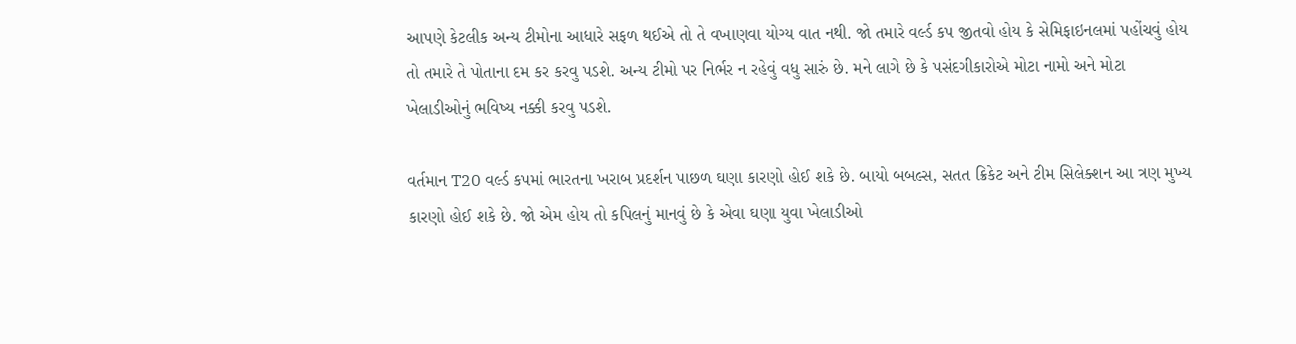આપણે કેટલીક અન્ય ટીમોના આધારે સફળ થઈએ તો તે વખાણવા યોગ્ય વાત નથી. જો તમારે વર્લ્ડ કપ જીતવો હોય કે સેમિફાઇનલમાં પહોંચવું હોય તો તમારે તે પોતાના દમ કર કરવુ પડશે. અન્ય ટીમો પર નિર્ભર ન રહેવું વધુ સારું છે. મને લાગે છે કે પસંદગીકારોએ મોટા નામો અને મોટા ખેલાડીઓનું ભવિષ્ય નક્કી કરવુ પડશે.

વર્તમાન T20 વર્લ્ડ કપમાં ભારતના ખરાબ પ્રદર્શન પાછળ ઘણા કારણો હોઈ શકે છે. બાયો બબલ્સ, સતત ક્રિકેટ અને ટીમ સિલેક્શન આ ત્રણ મુખ્ય કારણો હોઈ શકે છે. જો એમ હોય તો કપિલનું માનવું છે કે એવા ઘણા યુવા ખેલાડીઓ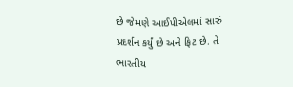છે જેમણે આઈપીએલમાં સારું પ્રદર્શન કર્યું છે અને ફિટ છે. તે ભારતીય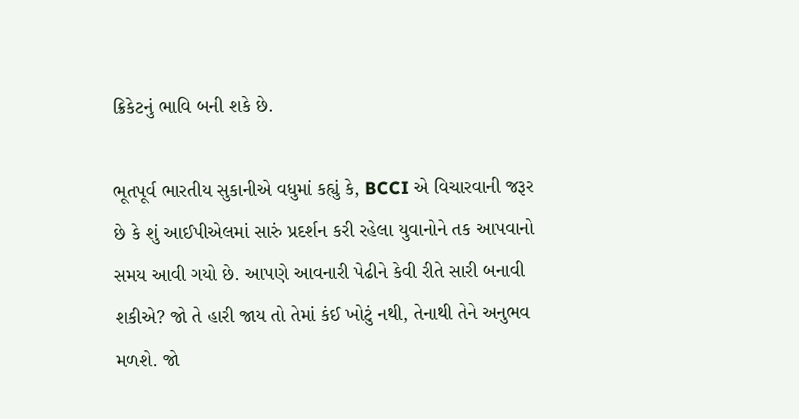ક્રિકેટનું ભાવિ બની શકે છે.

ભૂતપૂર્વ ભારતીય સુકાનીએ વધુમાં કહ્યું કે, BCCI એ વિચારવાની જરૂર છે કે શું આઈપીએલમાં સારું પ્રદર્શન કરી રહેલા યુવાનોને તક આપવાનો સમય આવી ગયો છે. આપણે આવનારી પેઢીને કેવી રીતે સારી બનાવી શકીએ? જો તે હારી જાય તો તેમાં કંઈ ખોટું નથી, તેનાથી તેને અનુભવ મળશે. જો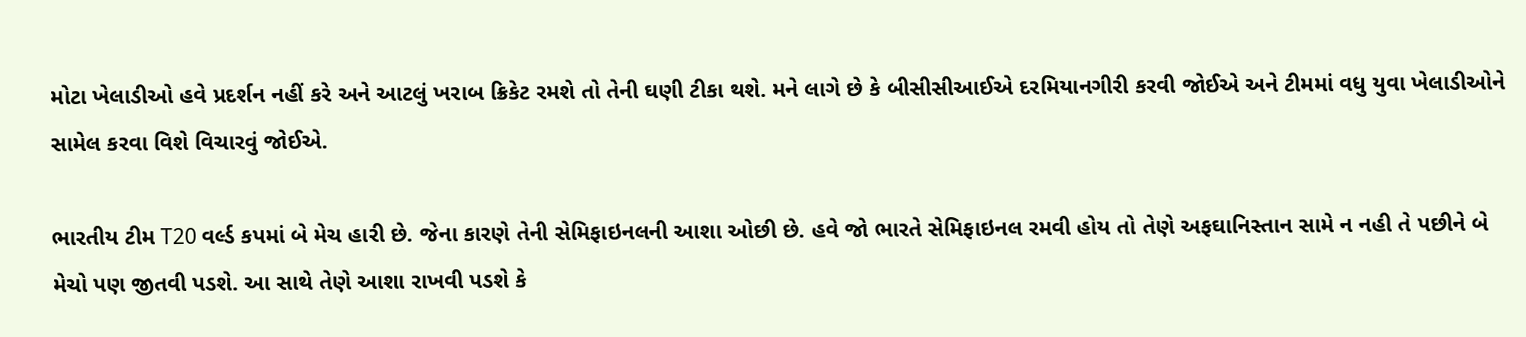મોટા ખેલાડીઓ હવે પ્રદર્શન નહીં કરે અને આટલું ખરાબ ક્રિકેટ રમશે તો તેની ઘણી ટીકા થશે. મને લાગે છે કે બીસીસીઆઈએ દરમિયાનગીરી કરવી જોઈએ અને ટીમમાં વધુ યુવા ખેલાડીઓને સામેલ કરવા વિશે વિચારવું જોઈએ.

ભારતીય ટીમ T20 વર્લ્ડ કપમાં બે મેચ હારી છે. જેના કારણે તેની સેમિફાઇનલની આશા ઓછી છે. હવે જો ભારતે સેમિફાઇનલ રમવી હોય તો તેણે અફઘાનિસ્તાન સામે ન નહી તે પછીને બે મેચો પણ જીતવી પડશે. આ સાથે તેણે આશા રાખવી પડશે કે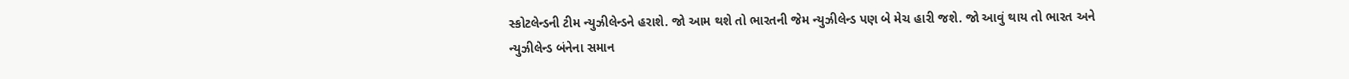સ્કોટલેન્ડની ટીમ ન્યુઝીલેન્ડને હરાશે. જો આમ થશે તો ભારતની જેમ ન્યુઝીલેન્ડ પણ બે મેચ હારી જશે. જો આવું થાય તો ભારત અને ન્યુઝીલેન્ડ બંનેના સમાન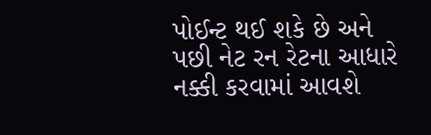પોઈન્ટ થઈ શકે છે અને પછી નેટ રન રેટના આધારે નક્કી કરવામાં આવશે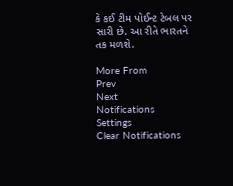કે કઈ ટીમ પોઈન્ટ ટેબલ પર સારી છે. આ રીતે ભારતને તક મળશે.

More From
Prev
Next
Notifications
Settings
Clear Notifications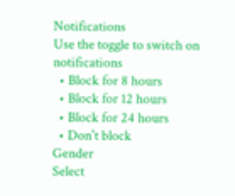Notifications
Use the toggle to switch on notifications
  • Block for 8 hours
  • Block for 12 hours
  • Block for 24 hours
  • Don't block
Gender
Select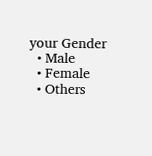your Gender
  • Male
  • Female
  • Others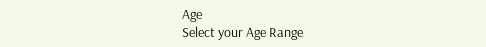Age
Select your Age Range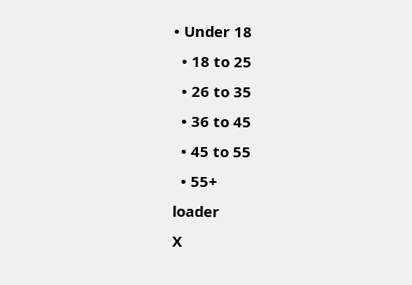• Under 18
  • 18 to 25
  • 26 to 35
  • 36 to 45
  • 45 to 55
  • 55+
loader
X